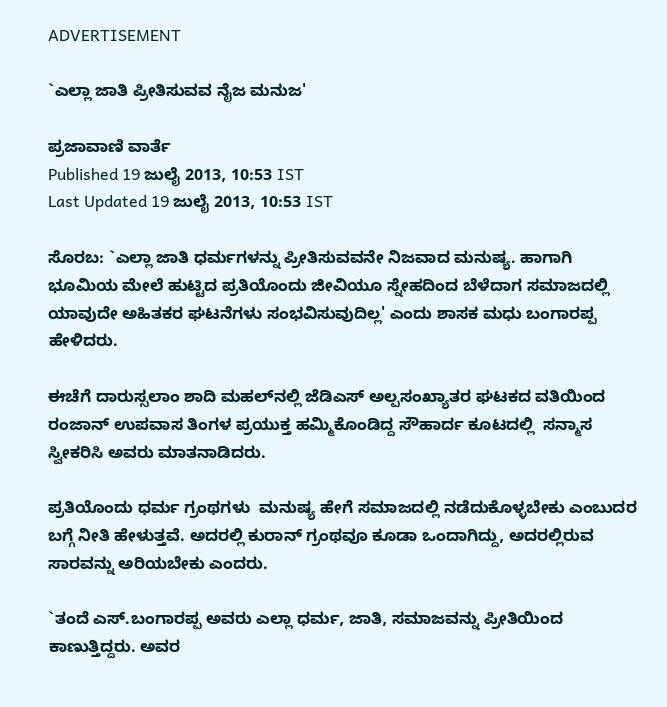ADVERTISEMENT

`ಎಲ್ಲಾ ಜಾತಿ ಪ್ರೀತಿಸುವವ ನೈಜ ಮನುಜ'

ಪ್ರಜಾವಾಣಿ ವಾರ್ತೆ
Published 19 ಜುಲೈ 2013, 10:53 IST
Last Updated 19 ಜುಲೈ 2013, 10:53 IST

ಸೊರಬ: `ಎಲ್ಲಾ ಜಾತಿ ಧರ್ಮಗಳನ್ನು ಪ್ರೀತಿಸುವವನೇ ನಿಜವಾದ ಮನುಷ್ಯ. ಹಾಗಾಗಿ ಭೂಮಿಯ ಮೇಲೆ ಹುಟ್ಟಿದ ಪ್ರತಿಯೊಂದು ಜೀವಿಯೂ ಸ್ನೇಹದಿಂದ ಬೆಳೆದಾಗ ಸಮಾಜದಲ್ಲಿ ಯಾವುದೇ ಅಹಿತಕರ ಘಟನೆಗಳು ಸಂಭವಿಸುವುದಿಲ್ಲ' ಎಂದು ಶಾಸಕ ಮಧು ಬಂಗಾರಪ್ಪ ಹೇಳಿದರು.

ಈಚೆಗೆ ದಾರುಸ್ಸಲಾಂ ಶಾದಿ ಮಹಲ್‌ನಲ್ಲಿ ಜೆಡಿಎಸ್ ಅಲ್ಪಸಂಖ್ಯಾತರ ಘಟಕದ ವತಿಯಿಂದ ರಂಜಾನ್ ಉಪವಾಸ ತಿಂಗಳ ಪ್ರಯುಕ್ತ ಹಮ್ಮಿಕೊಂಡಿದ್ದ ಸೌಹಾರ್ದ ಕೂಟದಲ್ಲಿ  ಸನ್ಮಾಸ ಸ್ವೀಕರಿಸಿ ಅವರು ಮಾತನಾಡಿದರು.

ಪ್ರತಿಯೊಂದು ಧರ್ಮ ಗ್ರಂಥಗಳು  ಮನುಷ್ಯ ಹೇಗೆ ಸಮಾಜದಲ್ಲಿ ನಡೆದುಕೊಳ್ಳಬೇಕು ಎಂಬುದರ ಬಗ್ಗೆ ನೀತಿ ಹೇಳುತ್ತವೆ. ಅದರಲ್ಲಿ ಕುರಾನ್ ಗ್ರಂಥವೂ ಕೂಡಾ ಒಂದಾಗಿದ್ದು, ಅದರಲ್ಲಿರುವ ಸಾರವನ್ನು ಅರಿಯಬೇಕು ಎಂದರು.

`ತಂದೆ ಎಸ್.ಬಂಗಾರಪ್ಪ ಅವರು ಎಲ್ಲಾ ಧರ್ಮ, ಜಾತಿ, ಸಮಾಜವನ್ನು ಪ್ರೀತಿಯಿಂದ ಕಾಣುತ್ತಿದ್ದರು. ಅವರ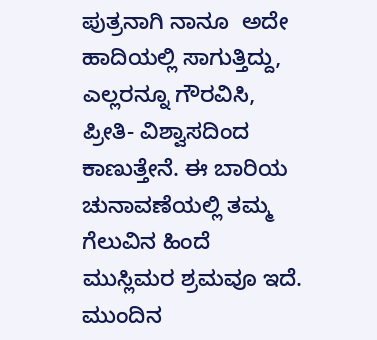ಪುತ್ರನಾಗಿ ನಾನೂ  ಅದೇ ಹಾದಿಯಲ್ಲಿ ಸಾಗುತ್ತಿದ್ದು, ಎಲ್ಲರನ್ನೂ ಗೌರವಿಸಿ, ಪ್ರೀತಿ- ವಿಶ್ವಾಸದಿಂದ ಕಾಣುತ್ತೇನೆ. ಈ ಬಾರಿಯ ಚುನಾವಣೆಯಲ್ಲಿ ತಮ್ಮ ಗೆಲುವಿನ ಹಿಂದೆ ಮುಸ್ಲಿಮರ ಶ್ರಮವೂ ಇದೆ. ಮುಂದಿನ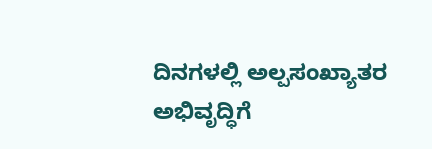ದಿನಗಳಲ್ಲಿ ಅಲ್ಪಸಂಖ್ಯಾತರ ಅಭಿವೃದ್ಧಿಗೆ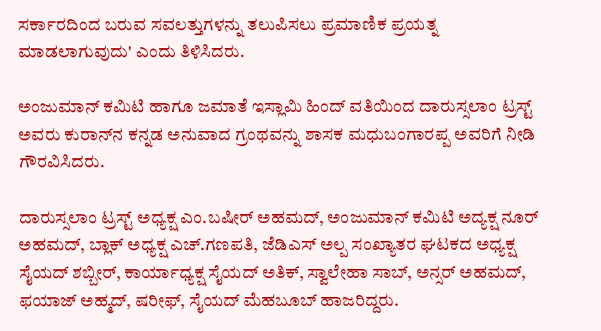ಸರ್ಕಾರದಿಂದ ಬರುವ ಸವಲತ್ತುಗಳನ್ನು ತಲುಪಿಸಲು ಪ್ರಮಾಣಿಕ ಪ್ರಯತ್ನ ಮಾಡಲಾಗುವುದು' ಎಂದು ತಿಳಿಸಿದರು.

ಅಂಜುಮಾನ್ ಕಮಿಟಿ ಹಾಗೂ ಜಮಾತೆ ಇಸ್ಲಾಮಿ ಹಿಂದ್ ವತಿಯಿಂದ ದಾರುಸ್ಸಲಾಂ ಟ್ರಸ್ಟ್ ಅವರು ಕುರಾನ್‌ನ ಕನ್ನಡ ಅನುವಾದ ಗ್ರಂಥವನ್ನು ಶಾಸಕ ಮಧುಬಂಗಾರಪ್ಪ ಅವರಿಗೆ ನೀಡಿ ಗೌರವಿಸಿದರು.

ದಾರುಸ್ಸಲಾಂ ಟ್ರಸ್ಟ್ ಅಧ್ಯಕ್ಷ ಎಂ.ಬಷೀರ್ ಅಹಮದ್, ಅಂಜುಮಾನ್ ಕಮಿಟಿ ಅದ್ಯಕ್ಷ ನೂರ್ ಅಹಮದ್, ಬ್ಲಾಕ್ ಅಧ್ಯಕ್ಷ ಎಚ್.ಗಣಪತಿ, ಜೆಡಿಎಸ್ ಅಲ್ಪ ಸಂಖ್ಯಾತರ ಘಟಕದ ಅಧ್ಯಕ್ಷ ಸೈಯದ್ ಶಬ್ಬೀರ್, ಕಾರ್ಯಾಧ್ಯಕ್ಷ ಸೈಯದ್ ಅತಿಕ್, ಸ್ವಾಲೇಹಾ ಸಾಬ್, ಅನ್ಸರ್ ಅಹಮದ್, ಫಯಾಜ್ ಅಹ್ಮದ್, ಷರೀಫ್, ಸೈಯದ್ ಮೆಹಬೂಬ್ ಹಾಜರಿದ್ದರು.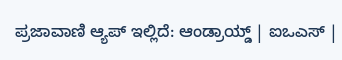ಪ್ರಜಾವಾಣಿ ಆ್ಯಪ್ ಇಲ್ಲಿದೆ: ಆಂಡ್ರಾಯ್ಡ್ | ಐಒಎಸ್ |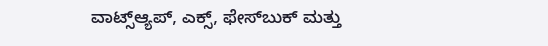ವಾಟ್ಸ್ಆ್ಯಪ್, ಎಕ್ಸ್, ಫೇಸ್‌ಬುಕ್ ಮತ್ತು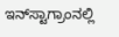ಇನ್‌ಸ್ಟಾಗ್ರಾಂನಲ್ಲಿ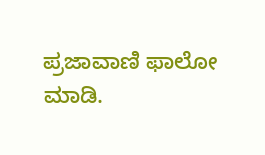ಪ್ರಜಾವಾಣಿ ಫಾಲೋ ಮಾಡಿ.